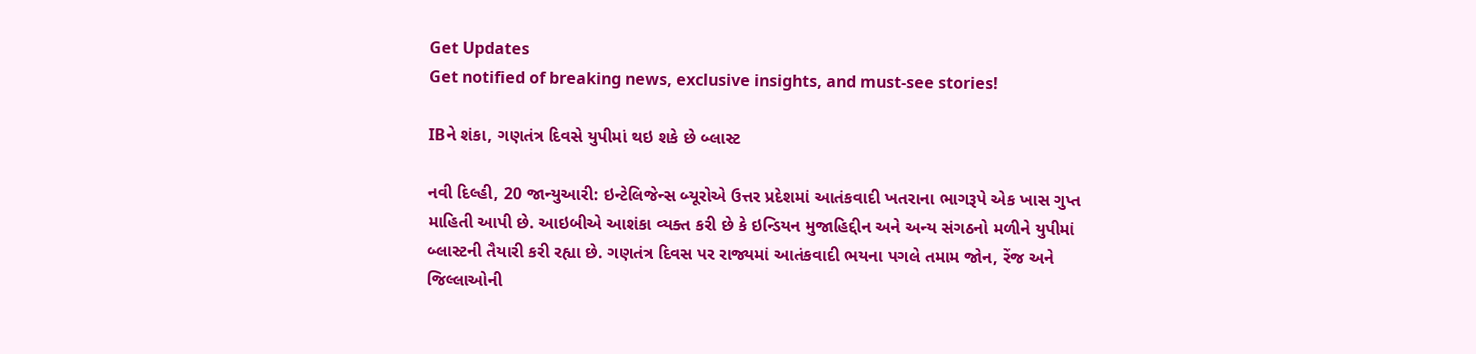Get Updates
Get notified of breaking news, exclusive insights, and must-see stories!

IBને શંકા, ગણતંત્ર દિવસે યુપીમાં થઇ શકે છે બ્લાસ્ટ

નવી દિલ્હી, 20 જાન્યુઆરી: ઇન્ટેલિજેન્સ બ્યૂરોએ ઉત્તર પ્રદેશમાં આતંકવાદી ખતરાના ભાગરૂપે એક ખાસ ગુપ્ત માહિતી આપી છે. આઇબીએ આશંકા વ્યક્ત કરી છે કે ઇન્ડિયન મુજાહિદ્દીન અને અન્ય સંગઠનો મળીને યુપીમાં બ્લાસ્ટની તૈયારી કરી રહ્યા છે. ગણતંત્ર દિવસ પર રાજ્યમાં આતંકવાદી ભયના પગલે તમામ જોન, રેંજ અને જિલ્લાઓની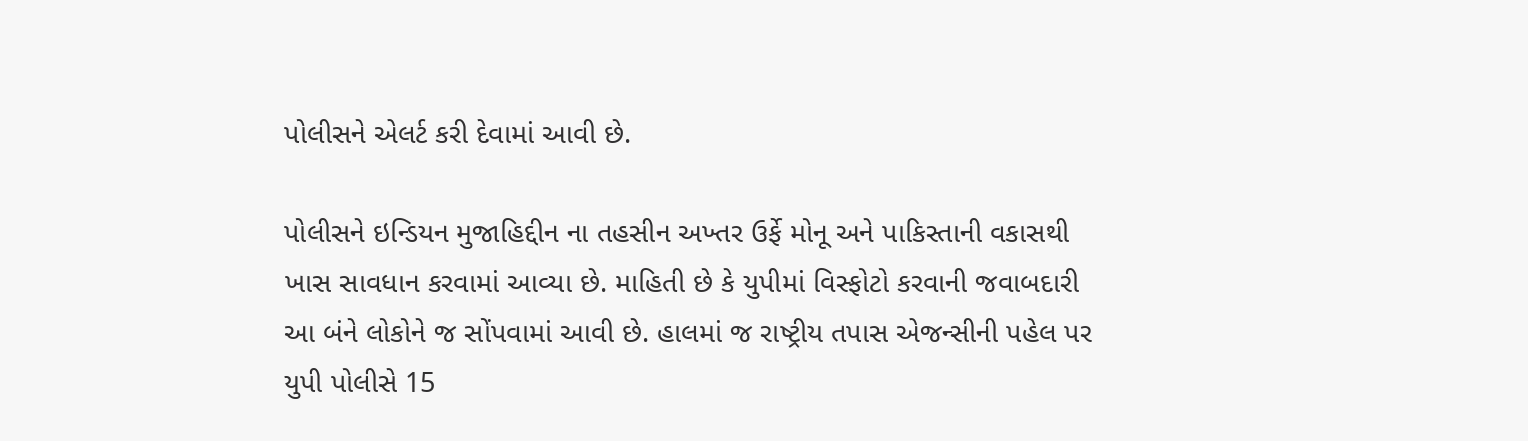પોલીસને એલર્ટ કરી દેવામાં આવી છે.

પોલીસને ઇન્ડિયન મુજાહિદ્દીન ના તહસીન અખ્તર ઉર્ફે મોનૂ અને પાકિસ્તાની વકાસથી ખાસ સાવધાન કરવામાં આવ્યા છે. માહિતી છે કે યુપીમાં વિસ્ફોટો કરવાની જવાબદારી આ બંને લોકોને જ સોંપવામાં આવી છે. હાલમાં જ રાષ્ટ્રીય તપાસ એજન્સીની પહેલ પર યુપી પોલીસે 15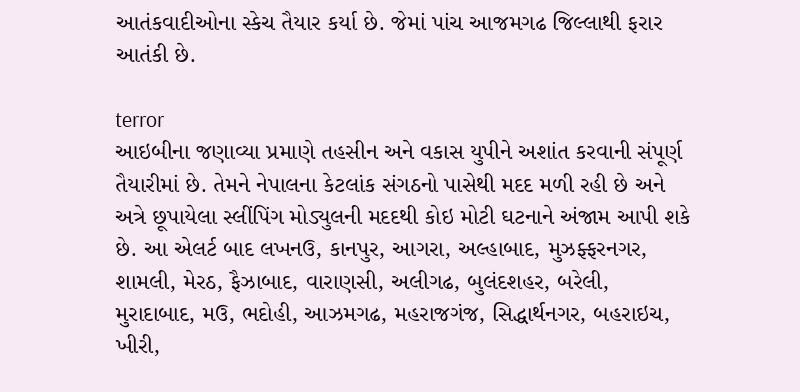આતંકવાદીઓના સ્કેચ તૈયાર કર્યા છે. જેમાં પાંચ આજમગઢ જિલ્લાથી ફરાર આતંકી છે.

terror
આઇબીના જણાવ્યા પ્રમાણે તહસીન અને વકાસ યુપીને અશાંત કરવાની સંપૂર્ણ તૈયારીમાં છે. તેમને નેપાલના કેટલાંક સંગઠનો પાસેથી મદદ મળી રહી છે અને અત્રે છૂપાયેલા સ્લીંપિંગ મોડ્યુલની મદદથી કોઇ મોટી ઘટનાને અંજામ આપી શકે છે. આ એલર્ટ બાદ લખનઉ, કાનપુર, આગરા, અલ્હાબાદ, મુઝફ્ફરનગર, શામલી, મેરઠ, ફૈઝાબાદ, વારાણસી, અલીગઢ, બુલંદશહર, બરેલી, મુરાદાબાદ, મઉ, ભદોહી, આઝમગઢ, મહરાજગંજ, સિદ્ધાર્થનગર, બહરાઇચ, ખીરી,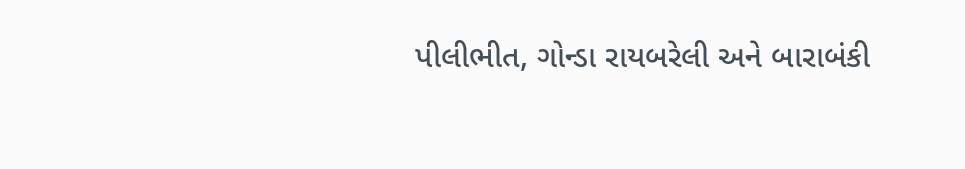પીલીભીત, ગોન્ડા રાયબરેલી અને બારાબંકી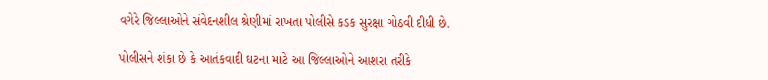વગેરે જિલ્લાઓને સંવેદનશીલ શ્રેણીમાં રાખતા પોલીસે કડક સુરક્ષા ગોઠવી દીધી છે.

પોલીસને શંકા છે કે આતંકવાદી ઘટના માટે આ જિલ્લાઓને આશરા તરીકે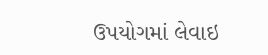ઉપયોગમાં લેવાઇ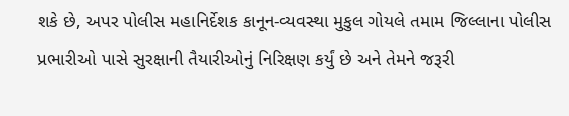શકે છે, અપર પોલીસ મહાનિર્દેશક કાનૂન-વ્યવસ્થા મુકુલ ગોયલે તમામ જિલ્લાના પોલીસ પ્રભારીઓ પાસે સુરક્ષાની તૈયારીઓનું નિરિક્ષણ કર્યું છે અને તેમને જરૂરી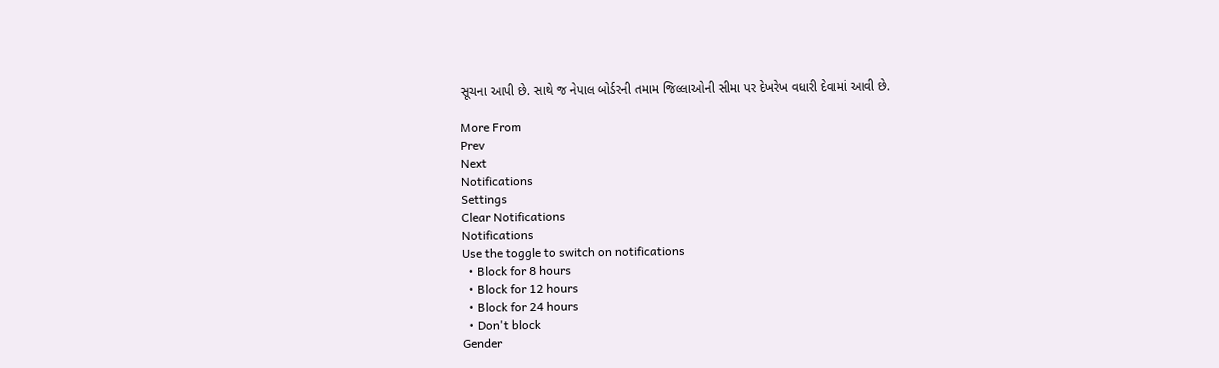સૂચના આપી છે. સાથે જ નેપાલ બોર્ડરની તમામ જિલ્લાઓની સીમા પર દેખરેખ વધારી દેવામાં આવી છે.

More From
Prev
Next
Notifications
Settings
Clear Notifications
Notifications
Use the toggle to switch on notifications
  • Block for 8 hours
  • Block for 12 hours
  • Block for 24 hours
  • Don't block
Gender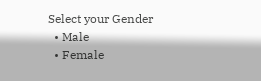Select your Gender
  • Male
  • Female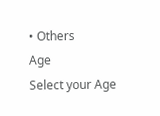• Others
Age
Select your Age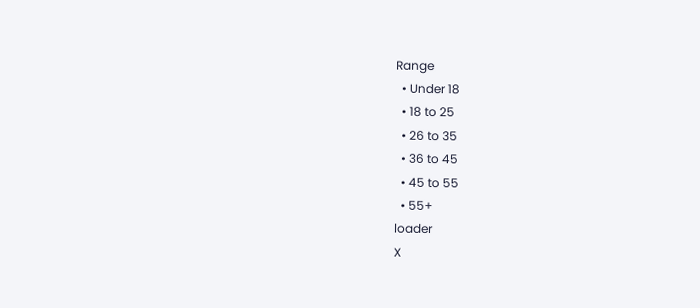Range
  • Under 18
  • 18 to 25
  • 26 to 35
  • 36 to 45
  • 45 to 55
  • 55+
loader
X